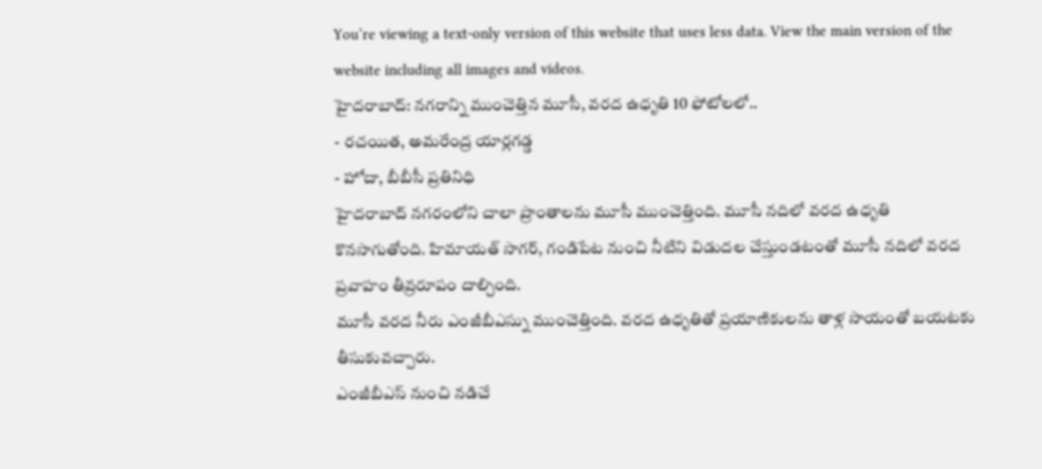You’re viewing a text-only version of this website that uses less data. View the main version of the website including all images and videos.
హైదరాబాద్: నగరాన్ని ముంచెత్తిన మూసీ, వరద ఉధృతి 10 ఫోటోలలో..
- రచయిత, అమరేంద్ర యార్లగడ్డ
- హోదా, బీబీసీ ప్రతినిధి
హైదరాబాద్ నగరంలోని చాలా ప్రాంతాలను మూసీ ముంచెత్తింది. మూసీ నదిలో వరద ఉధృతి కొనసాగుతోంది. హిమాయత్ సాగర్, గండిపేట నుంచి నీటిని విడుదల చేస్తుండటంతో మూసీ నదిలో వరద ప్రవాహం తీవ్రరూపం దాల్చింది.
మూసీ వరద నీరు ఎంజీబీఎస్ను ముంచెత్తింది. వరద ఉధృతితో ప్రయాణికులను తాళ్ల సాయంతో బయటకు తీసుకువచ్చారు.
ఎంజీబీఎస్ నుంచి నడిచే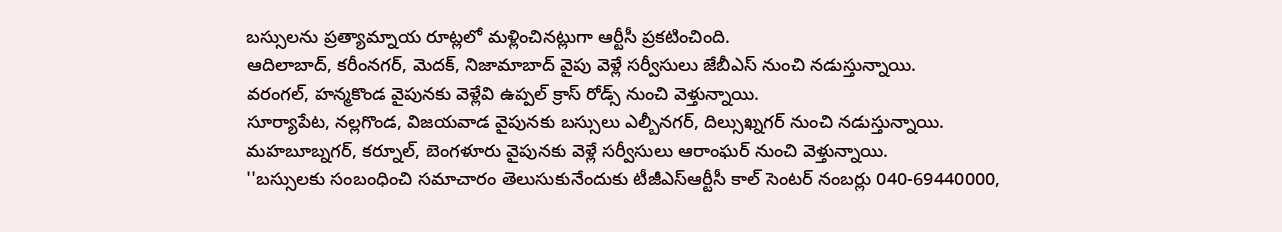బస్సులను ప్రత్యామ్నాయ రూట్లలో మళ్లించినట్లుగా ఆర్టీసీ ప్రకటించింది.
ఆదిలాబాద్, కరీంనగర్, మెదక్, నిజామాబాద్ వైపు వెళ్లే సర్వీసులు జేబీఎస్ నుంచి నడుస్తున్నాయి.
వరంగల్, హన్మకొండ వైపునకు వెళ్లేవి ఉప్పల్ క్రాస్ రోడ్స్ నుంచి వెళ్తున్నాయి.
సూర్యాపేట, నల్లగొండ, విజయవాడ వైపునకు బస్సులు ఎల్బీనగర్, దిల్సుఖ్నగర్ నుంచి నడుస్తున్నాయి.
మహబూబ్నగర్, కర్నూల్, బెంగళూరు వైపునకు వెళ్లే సర్వీసులు ఆరాంఘర్ నుంచి వెళ్తున్నాయి.
''బస్సులకు సంబంధించి సమాచారం తెలుసుకునేందుకు టీజీఎస్ఆర్టీసీ కాల్ సెంటర్ నంబర్లు 040-69440000,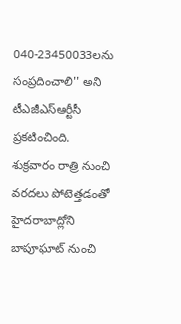040-23450033లను సంప్రదించాలి'' అని టీఎజీఎస్ఆర్టీసీ ప్రకటించింది.
శుక్రవారం రాత్రి నుంచి వరదలు పోటెత్తడంతో హైదరాబాద్లోని బాపూఘాట్ నుంచి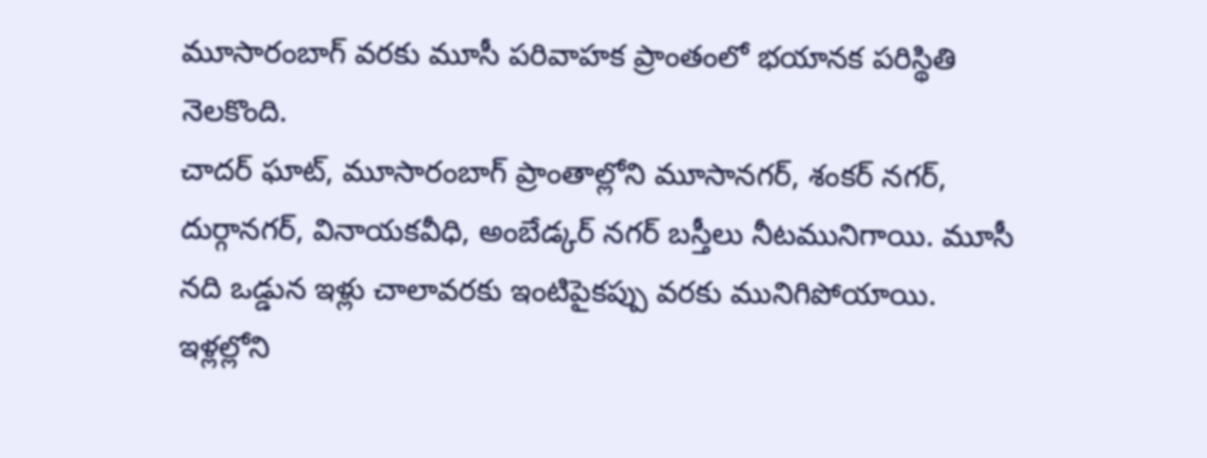మూసారంబాగ్ వరకు మూసీ పరివాహక ప్రాంతంలో భయానక పరిస్థితి నెలకొంది.
చాదర్ ఘాట్, మూసారంబాగ్ ప్రాంతాల్లోని మూసానగర్, శంకర్ నగర్, దుర్గానగర్, వినాయకవీధి, అంబేడ్కర్ నగర్ బస్తీలు నీటమునిగాయి. మూసీ నది ఒడ్డున ఇళ్లు చాలావరకు ఇంటిపైకప్పు వరకు మునిగిపోయాయి.
ఇళ్లల్లోని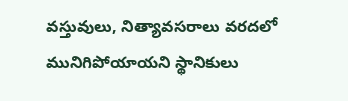వస్తువులు, నిత్యావసరాలు వరదలో మునిగిపోయాయని స్థానికులు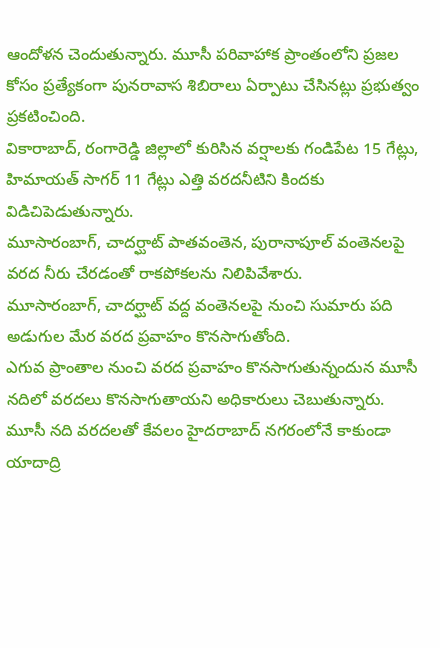ఆందోళన చెందుతున్నారు. మూసీ పరివాహాక ప్రాంతంలోని ప్రజల కోసం ప్రత్యేకంగా పునరావాస శిబిరాలు ఏర్పాటు చేసినట్లు ప్రభుత్వం ప్రకటించింది.
వికారాబాద్, రంగారెడ్డి జిల్లాలో కురిసిన వర్షాలకు గండిపేట 15 గేట్లు, హిమాయత్ సాగర్ 11 గేట్లు ఎత్తి వరదనీటిని కిందకు విడిచిపెడుతున్నారు.
మూసారంబాగ్, చాదర్ఘాట్ పాతవంతెన, పురానాపూల్ వంతెనలపై వరద నీరు చేరడంతో రాకపోకలను నిలిపివేశారు.
మూసారంబాగ్, చాదర్ఘాట్ వద్ద వంతెనలపై నుంచి సుమారు పది అడుగుల మేర వరద ప్రవాహం కొనసాగుతోంది.
ఎగువ ప్రాంతాల నుంచి వరద ప్రవాహం కొనసాగుతున్నందున మూసీ నదిలో వరదలు కొనసాగుతాయని అధికారులు చెబుతున్నారు.
మూసీ నది వరదలతో కేవలం హైదరాబాద్ నగరంలోనే కాకుండా యాదాద్రి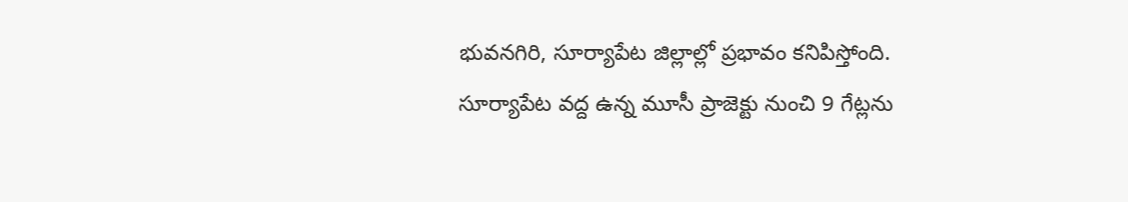భువనగిరి, సూర్యాపేట జిల్లాల్లో ప్రభావం కనిపిస్తోంది.
సూర్యాపేట వద్ద ఉన్న మూసీ ప్రాజెక్టు నుంచి 9 గేట్లను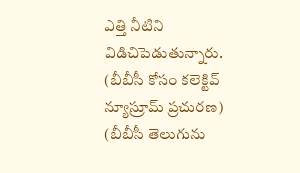ఎత్తి నీటిని విడిచిపెడుతున్నారు.
(బీబీసీ కోసం కలెక్టివ్ న్యూస్రూమ్ ప్రచురణ)
(బీబీసీ తెలుగును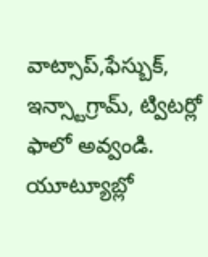వాట్సాప్,ఫేస్బుక్, ఇన్స్టాగ్రామ్, ట్విటర్లో ఫాలో అవ్వండి. యూట్యూబ్లో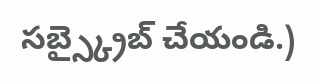సబ్స్క్రైబ్ చేయండి.)